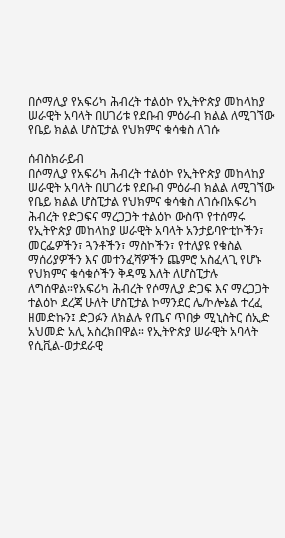በሶማሊያ የአፍሪካ ሕብረት ተልዕኮ የኢትዮጵያ መከላከያ ሠራዊት አባላት በሀገሪቱ የደቡብ ምዕራብ ክልል ለሚገኘው የቤይ ክልል ሆስፒታል የህክምና ቁሳቁስ ለገሱ

ሰብስክራይብ
በሶማሊያ የአፍሪካ ሕብረት ተልዕኮ የኢትዮጵያ መከላከያ ሠራዊት አባላት በሀገሪቱ የደቡብ ምዕራብ ክልል ለሚገኘው የቤይ ክልል ሆስፒታል የህክምና ቁሳቁስ ለገሱበአፍሪካ ሕብረት የድጋፍና ማረጋጋት ተልዕኮ ውስጥ የተሰማሩ የኢትዮጵያ መከላከያ ሠራዊት አባላት አንታይባዮቲኮችን፣ መርፌዎችን፣ ጓንቶችን፣ ማስኮችን፣ የተለያዩ የቁስል ማሰሪያዎችን እና መተንፈሻዎችን ጨምሮ አስፈላጊ የሆኑ የህክምና ቁሳቁሶችን ቅዳሜ እለት ለሆስፒታሉ ለግሰዋል።የአፍሪካ ሕብረት የሶማሊያ ድጋፍ እና ማረጋጋት ተልዕኮ ደረጃ ሁለት ሆስፒታል ኮማንደር ሌ/ኮሎኔል ተረፈ ዘመድኩን፤ ድጋፉን ለክልሉ የጤና ጥበቃ ሚኒስትር ሰኢድ አህመድ አሊ አስረክበዋል። የኢትዮጵያ ሠራዊት አባላት የሲቪል-ወታደራዊ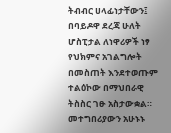ትብብር ሀላፊነታቸውን፤ በባይዶዋ ደረጃ ሁለት ሆስፒታል ለነዋሪዎች ነፃ የህክምና አገልግሎት በመስጠት እንደተወጡም ተልዕኮው በማህበራዊ ትስስር ገፁ አስታውቋል። መተግበሪያውን አሁኑኑ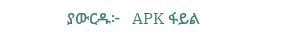ያውርዱ፦   APK ፋይል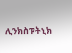ሊንክስፑትኒክ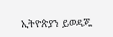ኢትዮጵያን ይወዳጁ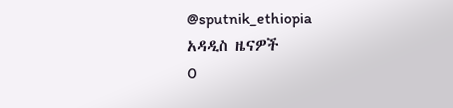@sputnik_ethiopia
አዳዲስ ዜናዎች
0